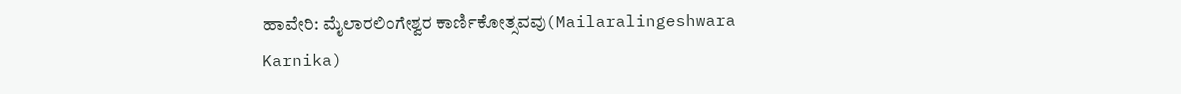ಹಾವೇರಿ: ಮೈಲಾರಲಿಂಗೇಶ್ವರ ಕಾರ್ಣಿಕೋತ್ಸವವು(Mailaralingeshwara Karnika)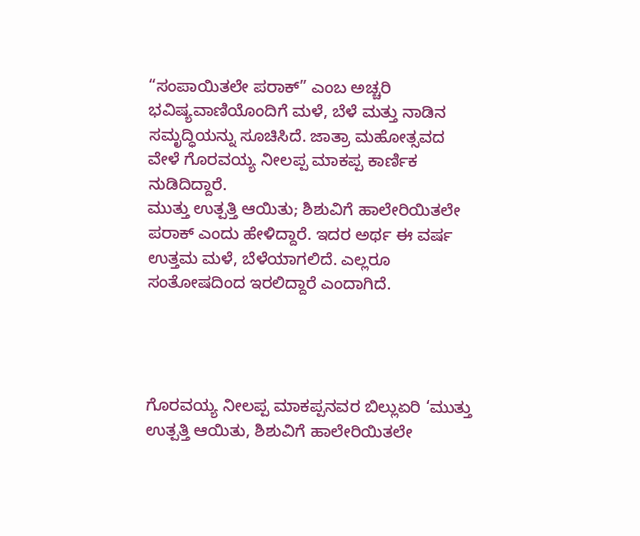“ಸಂಪಾಯಿತಲೇ ಪರಾಕ್” ಎಂಬ ಅಚ್ಚರಿ ಭವಿಷ್ಯವಾಣಿಯೊಂದಿಗೆ ಮಳೆ, ಬೆಳೆ ಮತ್ತು ನಾಡಿನ ಸಮೃದ್ಧಿಯನ್ನು ಸೂಚಿಸಿದೆ. ಜಾತ್ರಾ ಮಹೋತ್ಸವದ ವೇಳೆ ಗೊರವಯ್ಯ ನೀಲಪ್ಪ ಮಾಕಪ್ಪ ಕಾರ್ಣಿಕ ನುಡಿದಿದ್ದಾರೆ.
ಮುತ್ತು ಉತ್ಪತ್ತಿ ಆಯಿತು; ಶಿಶುವಿಗೆ ಹಾಲೇರಿಯಿತಲೇ ಪರಾಕ್ ಎಂದು ಹೇಳಿದ್ದಾರೆ. ಇದರ ಅರ್ಥ ಈ ವರ್ಷ ಉತ್ತಮ ಮಳೆ, ಬೆಳೆಯಾಗಲಿದೆ. ಎಲ್ಲರೂ ಸಂತೋಷದಿಂದ ಇರಲಿದ್ದಾರೆ ಎಂದಾಗಿದೆ.




ಗೊರವಯ್ಯ ನೀಲಪ್ಪ ಮಾಕಪ್ಪನವರ ಬಿಲ್ಲುಏರಿ ‘ಮುತ್ತು ಉತ್ಪತ್ತಿ ಆಯಿತು, ಶಿಶುವಿಗೆ ಹಾಲೇರಿಯಿತಲೇ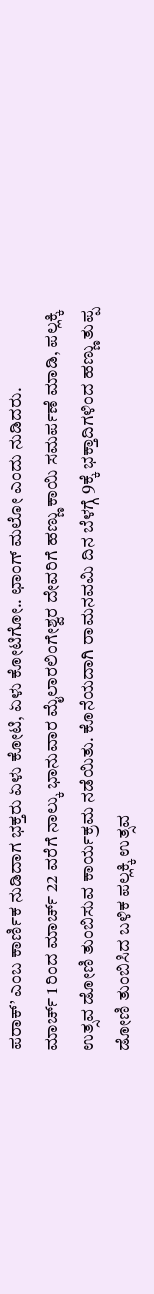ಪರಾಕ್’ ಎಂಬ ಕಾರ್ಣಿಕ ನುಡಿದಾಗ ಭಕ್ತರು ಏಳು ಕೋಟಿ, ಏಳು ಕೋಟಿಗೋ.. ಛಾಂಗ್ ಮಲೋ ಎಂದು ನುಡಿದರು.
ಮಾರ್ಚ್ 1 ರಿಂದ ಮಾರ್ಚ್ 22 ವರೆಗೆ ನಾಲ್ಕು ಭಾನುವಾರ ಮೈಲಾರಲಿಂಗೇಶ್ವರ ದೇವರಿಗೆ ಹಣ್ಣು ಕಾಯಿ ಸಮರ್ಪಣೆ ಮಾಡಿ, ಪಲ್ಲಕ್ಕಿ ಉತ್ಸವ ಡೋಣಿ ತುಂಬಿಸುವ ಕಾರ್ಯಕ್ರಮ ನಡೆಯಿತು. ಕೊನೆಯದಾಗಿ ರಾಮನವಮಿ ದಿನ ಬೆಳಗ್ಗೆ 9ಕ್ಕೆ ಭಕ್ತಾದಿಗಳಿಂದ ಹಣ್ಣು ತುಪ್ಪ ಡೋಣಿ ತುಂಬಿಸಿದ ಬಳಿಕ ಪಲ್ಲಕ್ಕಿ ಉತ್ಸವ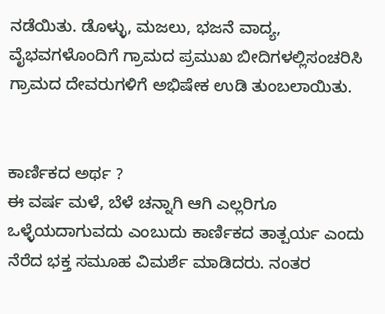ನಡೆಯಿತು. ಡೊಳ್ಳು, ಮಜಲು, ಭಜನೆ ವಾದ್ಯ, ವೈಭವಗಳೊಂದಿಗೆ ಗ್ರಾಮದ ಪ್ರಮುಖ ಬೀದಿಗಳಲ್ಲಿಸಂಚರಿಸಿ ಗ್ರಾಮದ ದೇವರುಗಳಿಗೆ ಅಭಿಷೇಕ ಉಡಿ ತುಂಬಲಾಯಿತು.


ಕಾರ್ಣಿಕದ ಅರ್ಥ ?
ಈ ವರ್ಷ ಮಳೆ, ಬೆಳೆ ಚನ್ನಾಗಿ ಆಗಿ ಎಲ್ಲರಿಗೂ ಒಳ್ಳೆಯದಾಗುವದು ಎಂಬುದು ಕಾರ್ಣಿಕದ ತಾತ್ಪರ್ಯ ಎಂದು ನೆರೆದ ಭಕ್ತ ಸಮೂಹ ವಿಮರ್ಶೆ ಮಾಡಿದರು. ನಂತರ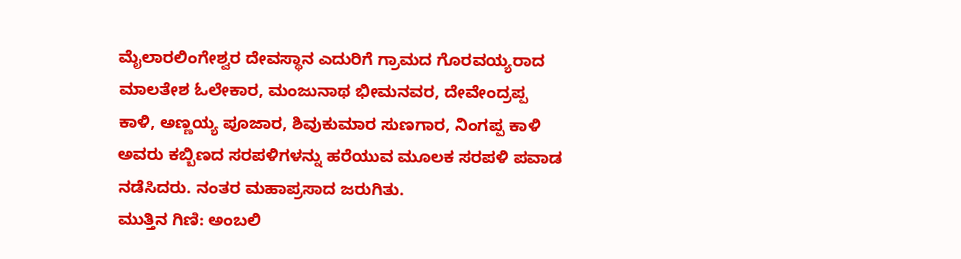ಮೈಲಾರಲಿಂಗೇಶ್ವರ ದೇವಸ್ಥಾನ ಎದುರಿಗೆ ಗ್ರಾಮದ ಗೊರವಯ್ಯರಾದ ಮಾಲತೇಶ ಓಲೇಕಾರ, ಮಂಜುನಾಥ ಭೀಮನವರ, ದೇವೇಂದ್ರಪ್ಪ ಕಾಳಿ, ಅಣ್ಣಯ್ಯ ಪೂಜಾರ, ಶಿವುಕುಮಾರ ಸುಣಗಾರ, ನಿಂಗಪ್ಪ ಕಾಳಿ ಅವರು ಕಬ್ಬಿಣದ ಸರಪಳಿಗಳನ್ನು ಹರೆಯುವ ಮೂಲಕ ಸರಪಳಿ ಪವಾಡ ನಡೆಸಿದರು. ನಂತರ ಮಹಾಪ್ರಸಾದ ಜರುಗಿತು.
ಮುತ್ತಿನ ಗಿಣಿ: ಅಂಬಲಿ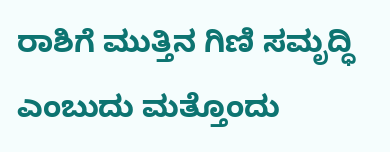ರಾಶಿಗೆ ಮುತ್ತಿನ ಗಿಣಿ ಸಮೃದ್ಧಿ ಎಂಬುದು ಮತ್ತೊಂದು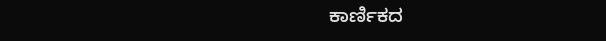ಕಾರ್ಣಿಕದ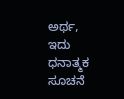ಅರ್ಥ, ಇದು ಧನಾತ್ಮಕ ಸೂಚನೆ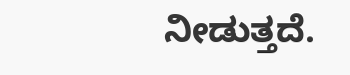ನೀಡುತ್ತದೆ.